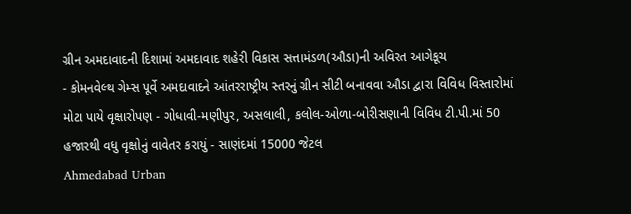ગ્રીન અમદાવાદની દિશામાં અમદાવાદ શહેરી વિકાસ સત્તામંડળ(ઔડા)ની અવિરત આગેકૂચ
- કોમનવેલ્થ ગેમ્સ પૂર્વે અમદાવાદને આંતરરાષ્ટ્રીય સ્તરનું ગ્રીન સીટી બનાવવા ઔડા દ્વારા વિવિધ વિસ્તારોમાં મોટા પાયે વૃક્ષારોપણ - ગોધાવી-મણીપુર, અસલાલી, કલોલ-ઓળા-બોરીસણાની વિવિધ ટી.પી.માં 50 હજારથી વધુ વૃક્ષોનું વાવેતર કરાયું - સાણંદમાં 15000 જેટલ
Ahmedabad Urban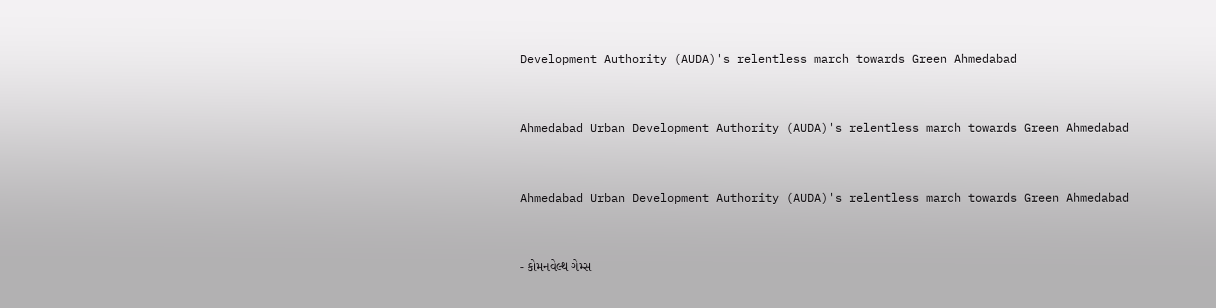Development Authority (AUDA)'s relentless march towards Green Ahmedabad


Ahmedabad Urban Development Authority (AUDA)'s relentless march towards Green Ahmedabad


Ahmedabad Urban Development Authority (AUDA)'s relentless march towards Green Ahmedabad


- કોમનવેલ્થ ગેમ્સ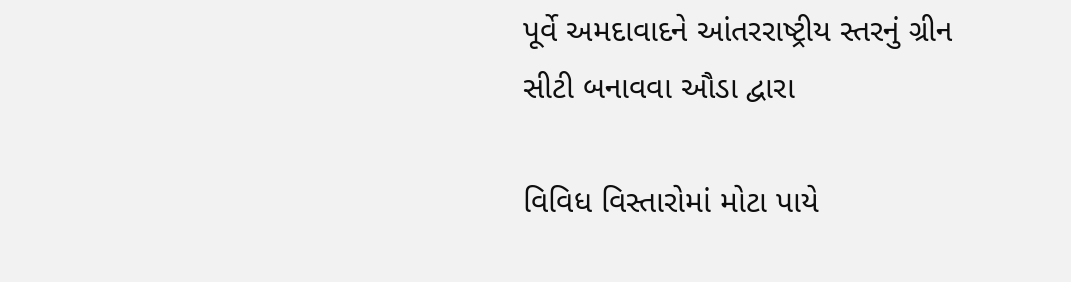પૂર્વે અમદાવાદને આંતરરાષ્ટ્રીય સ્તરનું ગ્રીન સીટી બનાવવા ઔડા દ્વારા

વિવિધ વિસ્તારોમાં મોટા પાયે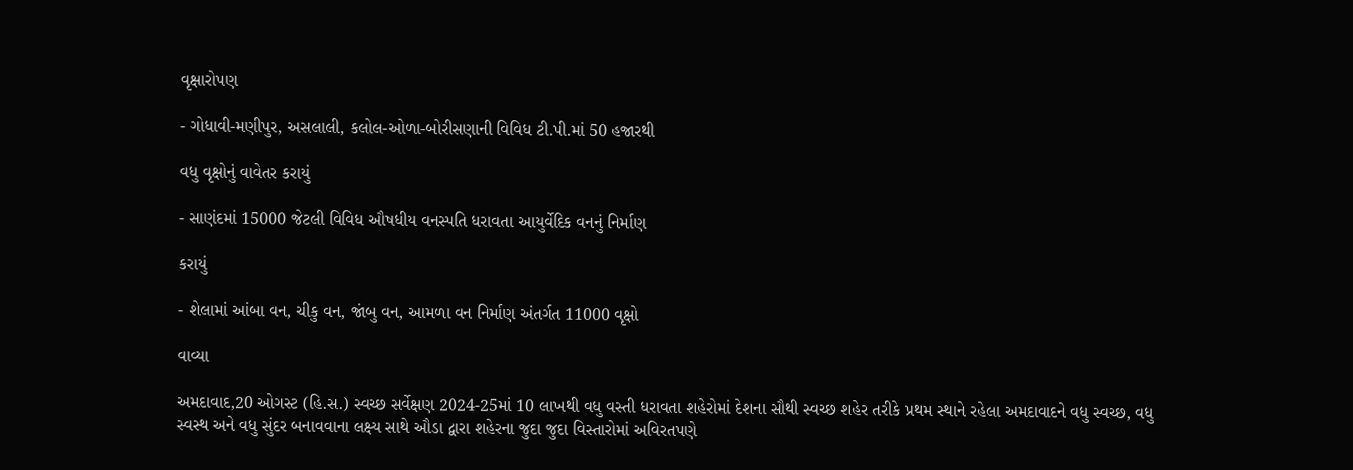વૃક્ષારોપણ

- ગોધાવી-મણીપુર, અસલાલી, કલોલ-ઓળા-બોરીસણાની વિવિધ ટી.પી.માં 50 હજારથી

વધુ વૃક્ષોનું વાવેતર કરાયું

- સાણંદમાં 15000 જેટલી વિવિધ ઔષધીય વનસ્પતિ ધરાવતા આયુર્વેદિક વનનું નિર્માણ

કરાયું

- શેલામાં આંબા વન, ચીકુ વન, જાંબુ વન, આમળા વન નિર્માણ અંતર્ગત 11000 વૃક્ષો

વાવ્યા

અમદાવાદ,20 ઓગસ્ટ (હિ.સ.) સ્વચ્છ સર્વેક્ષણ 2024-25માં 10 લાખથી વધુ વસ્તી ધરાવતા શહેરોમાં દેશના સૌથી સ્વચ્છ શહેર તરીકે પ્રથમ સ્થાને રહેલા અમદાવાદને વધુ સ્વચ્છ, વધુ સ્વસ્થ અને વધુ સુંદર બનાવવાના લક્ષ્ય સાથે ઔડા દ્વારા શહેરના જુદા જુદા વિસ્તારોમાં અવિરતપણે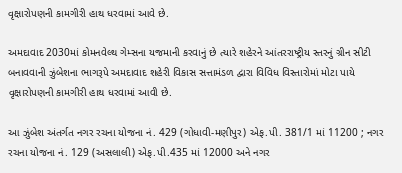વૃક્ષારોપણની કામગીરી હાથ ધરવામાં આવે છે.

અમદાવાદ 2030માં કોમનવેલ્થ ગેમ્સના યજમાની કરવાનું છે ત્યારે શહેરને આંતરરાષ્ટ્રીય સ્તરનું ગ્રીન સીટી બનાવવાની ઝુંબેશના ભાગરૂપે અમદાવાદ શહેરી વિકાસ સત્તામંડળ દ્વારા વિવિધ વિસ્તારોમાં મોટા પાયે વૃક્ષારોપણની કામગીરી હાથ ધરવામાં આવી છે.

આ ઝુંબેશ અંતર્ગત નગર રચના યોજના નં. 429 (ગોધાવી-મણીપુર) એફ.પી. 381/1 માં 11200 ; નગર રચના યોજના નં. 129 (અસલાલી) એફ.પી.435 માં 12000 અને નગર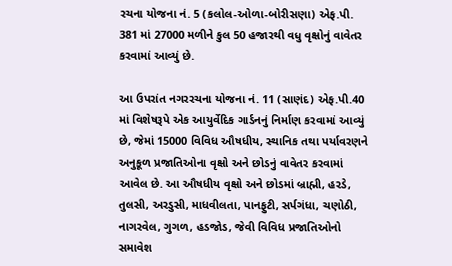રચના યોજના નં. 5 (કલોલ-ઓળા-બોરીસણા) એફ.પી. 381 માં 27000 મળીને કુલ 50 હજારથી વધુ વૃક્ષોનું વાવેતર કરવામાં આવ્યું છે.

આ ઉપરાંત નગરરચના યોજના નં. 11 (સાણંદ) એફ.પી.40 માં વિશેષરૂપે એક આયુર્વેદિક ગાર્ડનનું નિર્માણ કરવામાં આવ્યું છે, જેમાં 15000 વિવિધ ઔષધીય, સ્થાનિક તથા પર્યાવરણને અનુકૂળ પ્રજાતિઓના વૃક્ષો અને છોડનું વાવેતર કરવામાં આવેલ છે. આ ઔષધીય વૃક્ષો અને છોડમાં બ્રાહ્મી, હરડે, તુલસી, અરડુસી, માધવીલતા, પાનફુટી, સર્પગંધા, ચણોઠી, નાગરવેલ, ગુગળ, હડજોડ, જેવી વિવિધ પ્રજાતિઓનો સમાવેશ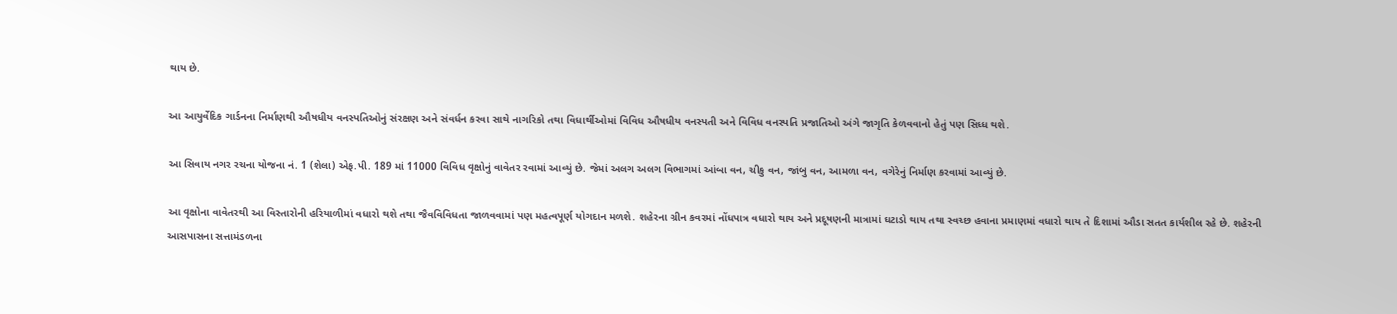થાય છે.

આ આયુર્વેદિક ગાર્ડનના નિર્માણથી ઔષધીય વનસ્પતિઓનું સંરક્ષણ અને સંવર્ધન કરવા સાથે નાગરિકો તથા વિધાર્થીઓમાં વિવિધ ઔષધીય વનસ્પતી અને વિવિધ વનસ્પતિ પ્રજાતિઓ અંગે જાગૃતિ કેળવવાનો હેતું પણ સિધ્ધ થશે.

આ સિવાય નગર રચના યોજના નં. 1 (શેલા) એફ.પી. 189 માં 11000 વિવિધ વૃક્ષોનું વાવેતર રવામાં આવ્યું છે. જેમાં અલગ અલગ વિભાગમાં આંબા વન, ચીકુ વન, જાંબુ વન, આમળા વન, વગેરેનું નિર્માણ કરવામાં આવ્યું છે.

આ વૃક્ષોના વાવેતરથી આ વિસ્તારોની હરિયાળીમાં વધારો થશે તથા જૈવવિવિધતા જાળવવામાં પણ મહત્વપૂર્ણ યોગદાન મળશે. શહેરના ગ્રીન કવરમાં નોંધપાત્ર વધારો થાય અને પ્રદૂષણની માત્રામાં ઘટાડો થાય તથા સ્વચ્છ હવાના પ્રમાણમાં વધારો થાય તે દિશામાં ઔડા સતત કાર્યશીલ રહે છે. શહેરની આસપાસના સત્તામંડળના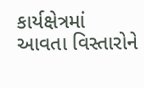કાર્યક્ષેત્રમાં આવતા વિસ્તારોને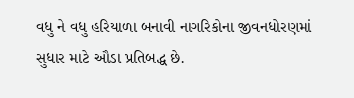વધુ ને વધુ હરિયાળા બનાવી નાગરિકોના જીવનધોરણમાં સુધાર માટે ઔડા પ્રતિબદ્ધ છે.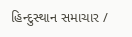હિન્દુસ્થાન સમાચાર /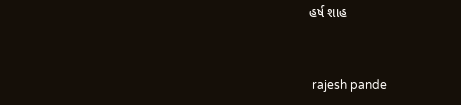હર્ષ શાહ


 rajesh pande